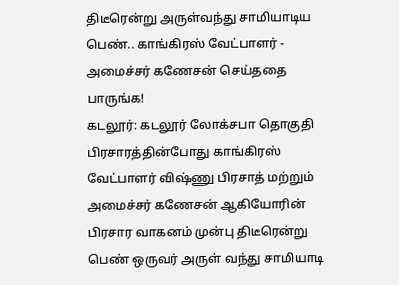திடீரென்று அருள்வந்து சாமியாடிய பெண்.. காங்கிரஸ் வேட்பாளர் - அமைச்சர் கணேசன் செய்ததை பாருங்க!
கடலூர்: கடலூர் லோக்சபா தொகுதி பிரசாரத்தின்போது காங்கிரஸ் வேட்பாளர் விஷ்ணு பிரசாத் மற்றும் அமைச்சர் கணேசன் ஆகியோரின் பிரசார வாகனம் முன்பு திடீரென்று பெண் ஒருவர் அருள் வந்து சாமியாடி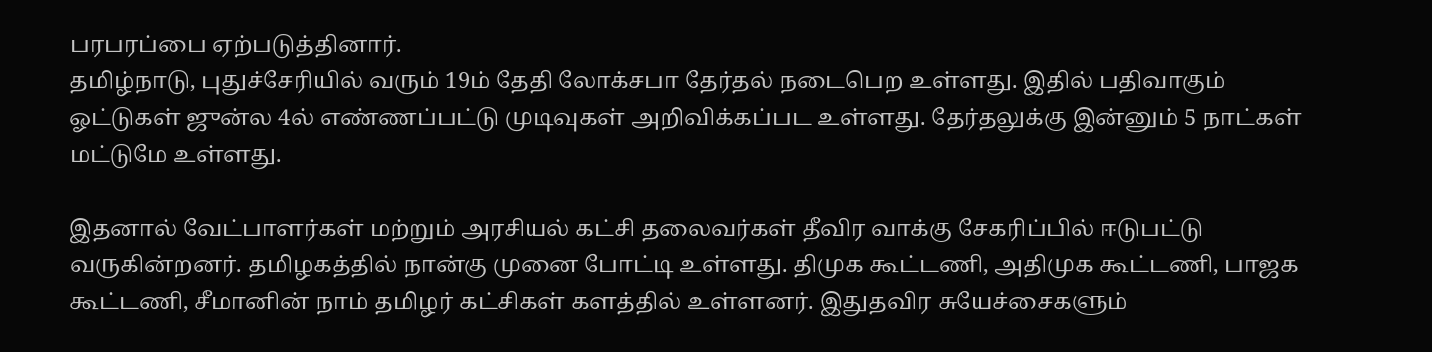பரபரப்பை ஏற்படுத்தினார்.
தமிழ்நாடு, புதுச்சேரியில் வரும் 19ம் தேதி லோக்சபா தேர்தல் நடைபெற உள்ளது. இதில் பதிவாகும் ஓட்டுகள் ஜுன்ல 4ல் எண்ணப்பட்டு முடிவுகள் அறிவிக்கப்பட உள்ளது. தேர்தலுக்கு இன்னும் 5 நாட்கள் மட்டுமே உள்ளது.

இதனால் வேட்பாளர்கள் மற்றும் அரசியல் கட்சி தலைவர்கள் தீவிர வாக்கு சேகரிப்பில் ஈடுபட்டு வருகின்றனர். தமிழகத்தில் நான்கு முனை போட்டி உள்ளது. திமுக கூட்டணி, அதிமுக கூட்டணி, பாஜக கூட்டணி, சீமானின் நாம் தமிழர் கட்சிகள் களத்தில் உள்ளனர். இதுதவிர சுயேச்சைகளும்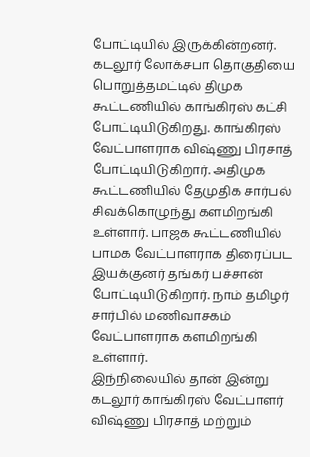போட்டியில் இருக்கின்றனர்.
கடலூர் லோக்சபா தொகுதியை பொறுத்தமட்டில் திமுக கூட்டணியில் காங்கிரஸ் கட்சி போட்டியிடுகிறது. காங்கிரஸ் வேட்பாளராக விஷ்ணு பிரசாத் போட்டியிடுகிறார். அதிமுக கூட்டணியில் தேமுதிக சார்பல் சிவக்கொழுந்து களமிறங்கி உள்ளார். பாஜக கூட்டணியில் பாமக வேட்பாளராக திரைப்பட இயக்குனர் தங்கர் பச்சான் போட்டியிடுகிறார். நாம் தமிழர் சார்பில் மணிவாசகம் வேட்பாளராக களமிறங்கி உள்ளார்.
இந்நிலையில் தான் இன்று கடலூர் காங்கிரஸ் வேட்பாளர் விஷ்ணு பிரசாத் மற்றும்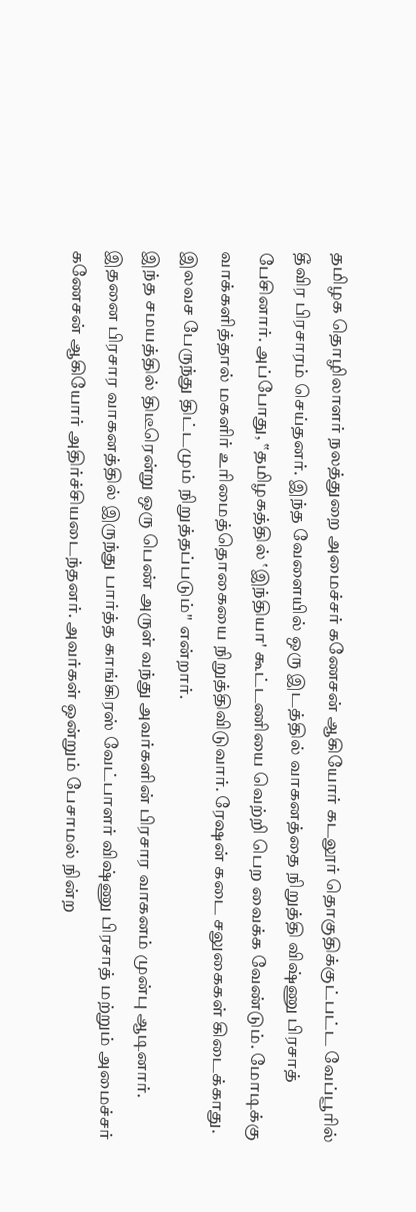தமிழக தொழிலாளர் நலத்துறை அமைச்சர் கணேசன் ஆகியோர் கடலூர் தொகுதிக்குட்பட்ட வேப்பூரில் தீவிர பிரசாரம் செய்தனர். இந்த வேளையில் ஒரு இடத்தில் வாகனத்தை நிறுத்தி விஷ்ணு பிரசாத் பேசினார். அப்போது, ‛‛தமிழகத்தில் ‛இந்தியா' கூட்டணியை வெற்றி பெற வைக்க வேண்டும். மோடிக்கு வாக்களித்தால் மகளிர் உரிமைத்தொகையை நிறுத்திவிடுவார். ரேஷன் கடை சலுகைகள் கிடைக்காது. இலவச பேருந்து திட்டமும் நிறுத்தப்படும்'' என்றார்.
இந்த சமயத்தில் திடீரென்று ஒரு பெண் அருள் வந்து அவர்களின் பிரசார வாகனம் முன்பு ஆடினார். இதனை பிரசார வாகனத்தில் இருந்து பார்த்த காங்கிரஸ் வேட்பாளர் விஷ்ணு பிரசாத் மற்றும் அமைச்சர் கணேசன் ஆகியோர் அதிர்ச்சியடைந்தனர். அவர்கள் ஒன்றும் பேசாமல் நின்ற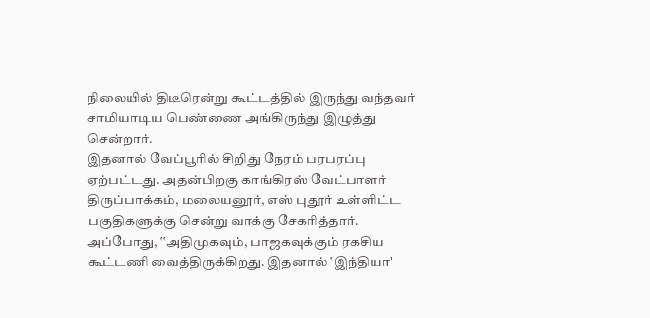நிலையில் திடீரென்று கூட்டத்தில் இருந்து வந்தவர் சாமியாடிய பெண்ணை அங்கிருந்து இழுத்து சென்றார்.
இதனால் வேப்பூரில் சிறிது நேரம் பரபரப்பு ஏற்பட்டது. அதன்பிறகு காங்கிரஸ் வேட்பாளர் திருப்பாக்கம், மலையனூர், எஸ் புதூர் உள்ளிட்ட பகுதிகளுக்கு சென்று வாக்கு சேகரித்தார். அப்போது, ‛‛அதிமுகவும், பாஜகவுக்கும் ரகசிய கூட்டணி வைத்திருக்கிறது. இதனால் ‛இந்தியா'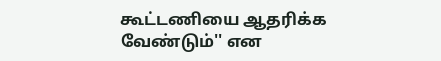கூட்டணியை ஆதரிக்க வேண்டும்'' என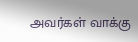அவர்கள் வாக்கு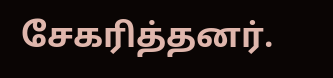சேகரித்தனர்.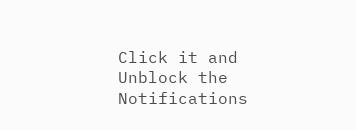Click it and Unblock the Notifications